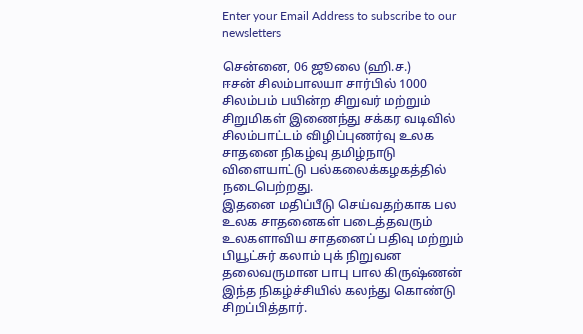Enter your Email Address to subscribe to our newsletters

சென்னை, 06 ஜூலை (ஹி.ச.)
ஈசன் சிலம்பாலயா சார்பில் 1000 சிலம்பம் பயின்ற சிறுவர் மற்றும் சிறுமிகள் இணைந்து சக்கர வடிவில் சிலம்பாட்டம் விழிப்புணர்வு உலக சாதனை நிகழ்வு தமிழ்நாடு விளையாட்டு பல்கலைக்கழகத்தில் நடைபெற்றது.
இதனை மதிப்பீடு செய்வதற்காக பல உலக சாதனைகள் படைத்தவரும் உலகளாவிய சாதனைப் பதிவு மற்றும் பியூட்சுர் கலாம் புக் நிறுவன தலைவருமான பாபு பால கிருஷ்ணன் இந்த நிகழ்ச்சியில் கலந்து கொண்டு சிறப்பித்தார்.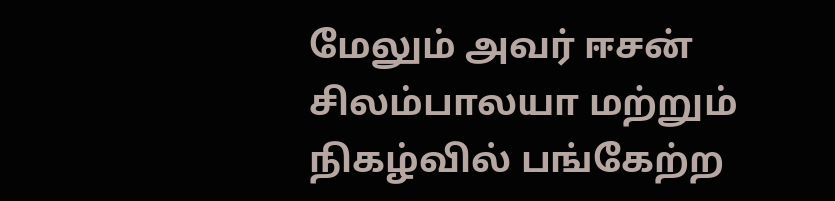மேலும் அவர் ஈசன் சிலம்பாலயா மற்றும் நிகழ்வில் பங்கேற்ற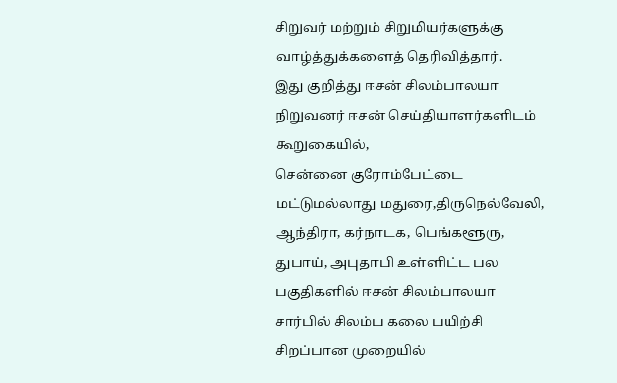சிறுவர் மற்றும் சிறுமியர்களுக்கு வாழ்த்துக்களைத் தெரிவித்தார்.
இது குறித்து ஈசன் சிலம்பாலயா நிறுவனர் ஈசன் செய்தியாளர்களிடம் கூறுகையில்,
சென்னை குரோம்பேட்டை மட்டுமல்லாது மதுரை,திருநெல்வேலி, ஆந்திரா, கர்நாடக, பெங்களூரு, துபாய், அபுதாபி உள்ளிட்ட பல பகுதிகளில் ஈசன் சிலம்பாலயா சார்பில் சிலம்ப கலை பயிற்சி சிறப்பான முறையில்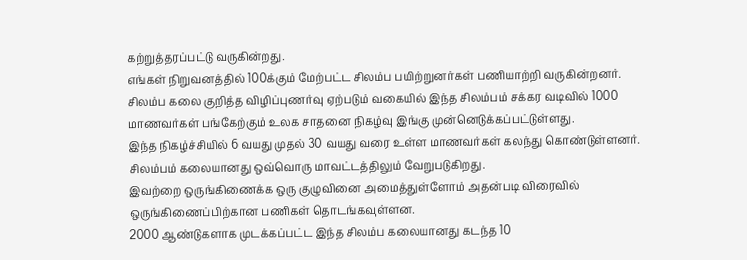கற்றுத்தரப்பட்டு வருகின்றது.
எங்கள் நிறுவனத்தில் 100க்கும் மேற்பட்ட சிலம்ப பயிற்றுனர்கள் பணியாற்றி வருகின்றனர்.
சிலம்ப கலை குறித்த விழிப்புணர்வு ஏற்படும் வகையில் இந்த சிலம்பம் சக்கர வடிவில் 1000 மாணவர்கள் பங்கேற்கும் உலக சாதனை நிகழ்வு இங்கு முன்னெடுக்கப்பட்டுள்ளது.
இந்த நிகழ்ச்சியில் 6 வயது முதல் 30 வயது வரை உள்ள மாணவர்கள் கலந்து கொண்டுள்ளனர்.
சிலம்பம் கலையானது ஒவ்வொரு மாவட்டத்திலும் வேறுபடுகிறது.
இவற்றை ஒருங்கிணைக்க ஒரு குழுவினை அமைத்துள்ளோம் அதன்படி விரைவில் ஒருங்கிணைப்பிற்கான பணிகள் தொடங்கவுள்ளன.
2000 ஆண்டுகளாக முடக்கப்பட்ட இந்த சிலம்ப கலையானது கடந்த 10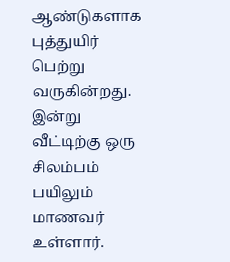ஆண்டுகளாக புத்துயிர் பெற்று வருகின்றது.
இன்று வீட்டிற்கு ஒரு சிலம்பம் பயிலும் மாணவர் உள்ளார்.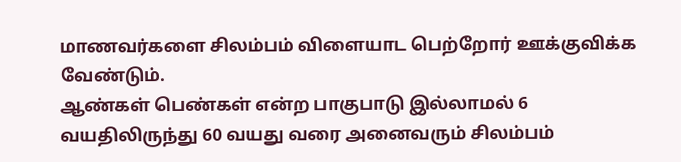மாணவர்களை சிலம்பம் விளையாட பெற்றோர் ஊக்குவிக்க வேண்டும்.
ஆண்கள் பெண்கள் என்ற பாகுபாடு இல்லாமல் 6 வயதிலிருந்து 60 வயது வரை அனைவரும் சிலம்பம்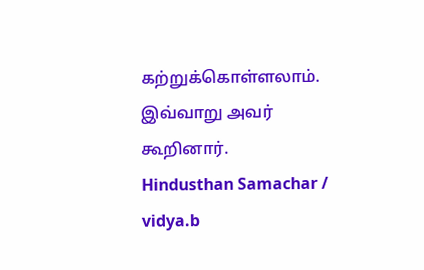கற்றுக்கொள்ளலாம்.
இவ்வாறு அவர் கூறினார்.
Hindusthan Samachar / vidya.b